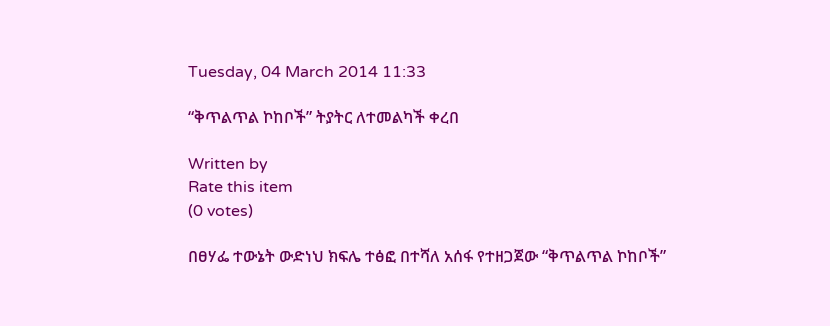Tuesday, 04 March 2014 11:33

“ቅጥልጥል ኮከቦች” ትያትር ለተመልካች ቀረበ

Written by
Rate this item
(0 votes)

በፀሃፌ ተውኔት ውድነህ ክፍሌ ተፅፎ በተሻለ አሰፋ የተዘጋጀው “ቅጥልጥል ኮከቦች”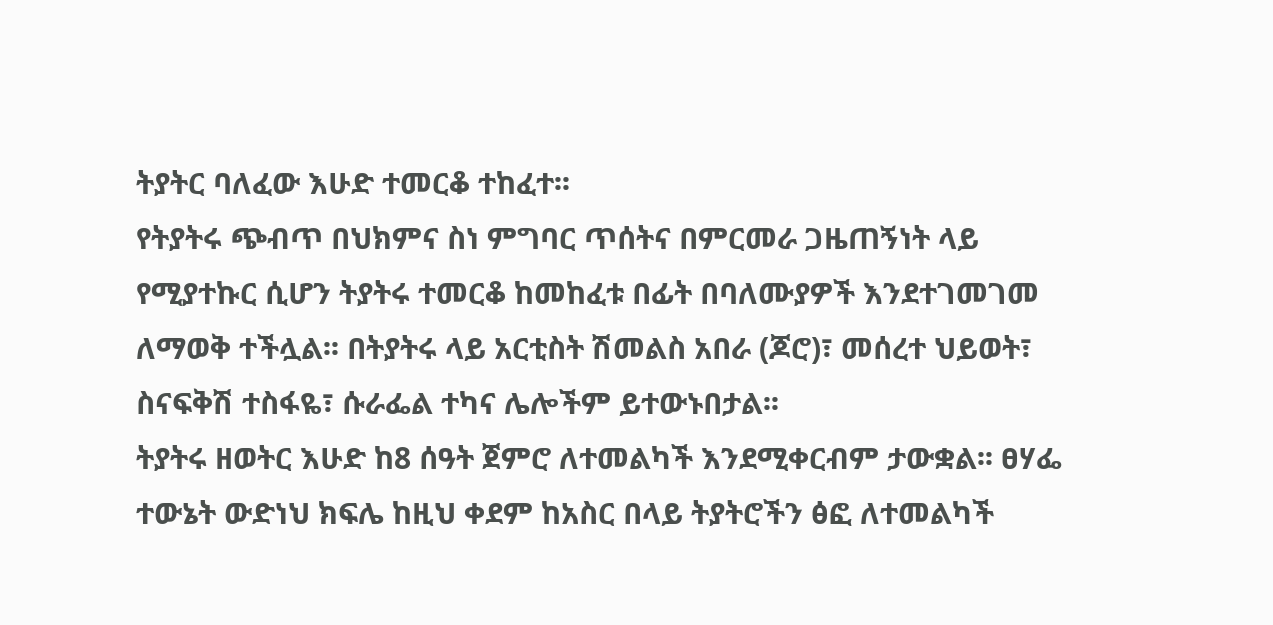ትያትር ባለፈው እሁድ ተመርቆ ተከፈተ፡፡
የትያትሩ ጭብጥ በህክምና ስነ ምግባር ጥሰትና በምርመራ ጋዜጠኝነት ላይ የሚያተኩር ሲሆን ትያትሩ ተመርቆ ከመከፈቱ በፊት በባለሙያዎች እንደተገመገመ ለማወቅ ተችሏል፡፡ በትያትሩ ላይ አርቲስት ሽመልስ አበራ (ጆሮ)፣ መሰረተ ህይወት፣ ስናፍቅሽ ተስፋዬ፣ ሱራፌል ተካና ሌሎችም ይተውኑበታል፡፡
ትያትሩ ዘወትር እሁድ ከ8 ሰዓት ጀምሮ ለተመልካች እንደሚቀርብም ታውቋል፡፡ ፀሃፌ ተውኔት ውድነህ ክፍሌ ከዚህ ቀደም ከአስር በላይ ትያትሮችን ፅፎ ለተመልካች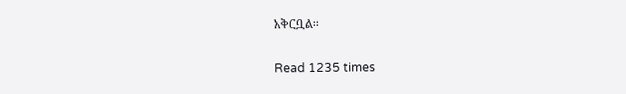አቅርቧል፡፡

Read 1235 times